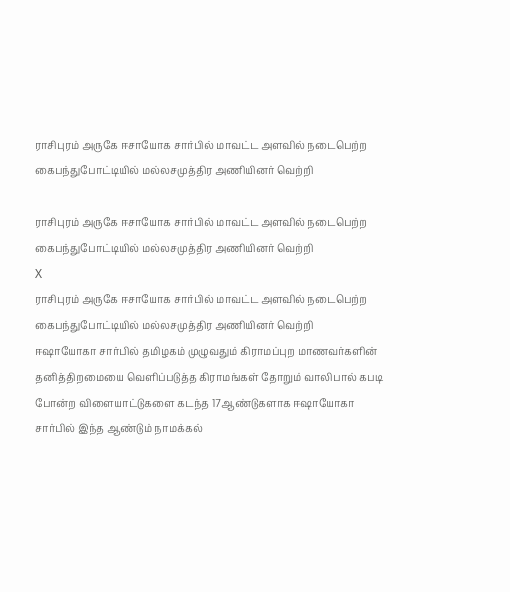ராசிபுரம் அருகே ஈசாயோக சார்பில் மாவட்ட அளவில் நடைபெற்ற கைபந்துபோட்டியில் மல்லசமுத்திர அணியினர் வெற்றி

ராசிபுரம் அருகே ஈசாயோக சார்பில் மாவட்ட அளவில் நடைபெற்ற கைபந்துபோட்டியில் மல்லசமுத்திர அணியினர் வெற்றி
X
ராசிபுரம் அருகே ஈசாயோக சார்பில் மாவட்ட அளவில் நடைபெற்ற கைபந்துபோட்டியில் மல்லசமுத்திர அணியினர் வெற்றி
ஈஷாயோகா சார்பில் தமிழகம் முழுவதும் கிராமப்புற மாணவர்களின் தனித்திறமையை வெளிப்படுத்த கிராமங்கள் தோறும் வாலிபால் கபடி போன்ற விளையாட்டுகளை கடந்த 17ஆண்டுகளாக ஈஷாயோகா சார்பில் இந்த ஆண்டும் நாமக்கல்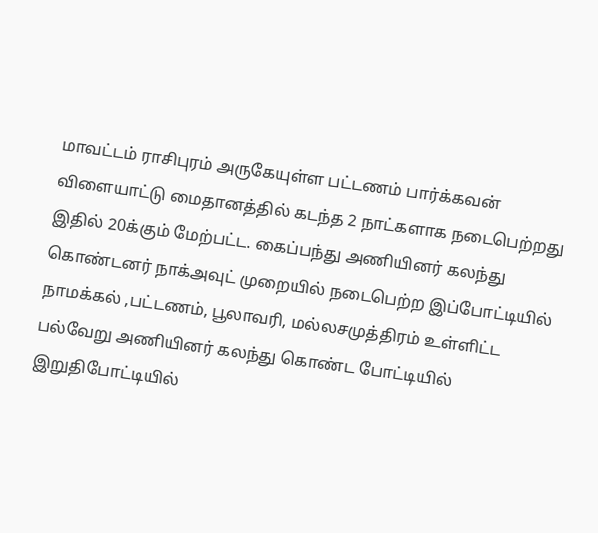மாவட்டம் ராசிபுரம் அருகேயுள்ள பட்டணம் பார்க்கவன் விளையாட்டு மைதானத்தில் கடந்த 2 நாட்களாக நடைபெற்றது இதில் 20க்கும் மேற்பட்ட. கைப்பந்து அணியினர் கலந்து கொண்டனர் நாக்அவுட் முறையில் நடைபெற்ற இப்போட்டியில் நாமக்கல் ,பட்டணம், பூலாவரி, மல்லசமுத்திரம் உள்ளிட்ட பல்வேறு அணியினர் கலந்து கொண்ட போட்டியில் இறுதிபோட்டியில்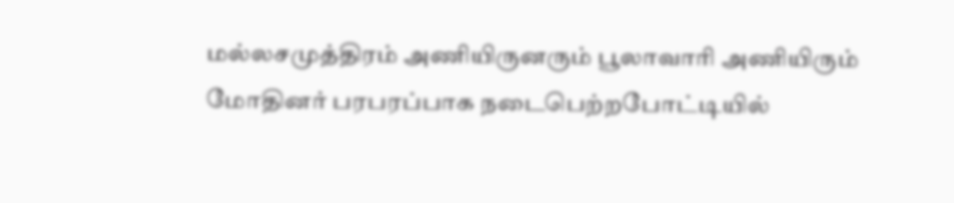மல்லசமுத்திரம் அணியிருனரும் பூலாவாரி அணியிரும் மோதினர் பரபரப்பாக நடைபெற்றபோட்டியில்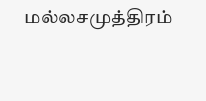மல்லசமுத்திரம்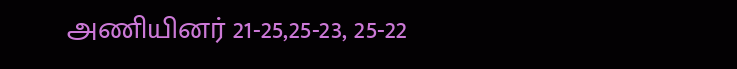அணியினர் 21-25,25-23, 25-22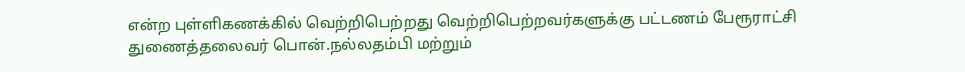என்ற புள்ளிகணக்கில் வெற்றிபெற்றது வெற்றிபெற்றவர்களுக்கு பட்டணம் பேரூராட்சி துணைத்தலைவர் பொன்.நல்லதம்பி மற்றும்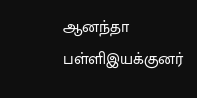ஆனந்தா பள்ளிஇயக்குனர்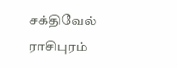சக்திவேல் ராசிபுரம்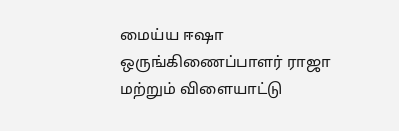மைய்ய ஈஷா ஒருங்கிணைப்பாளர் ராஜா மற்றும் விளையாட்டு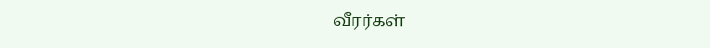வீரர்கள்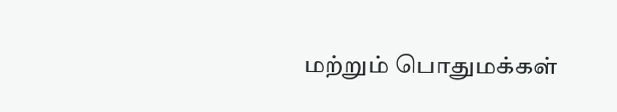மற்றும் பொதுமக்கள்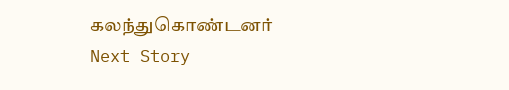கலந்துகொண்டனர்
Next Story